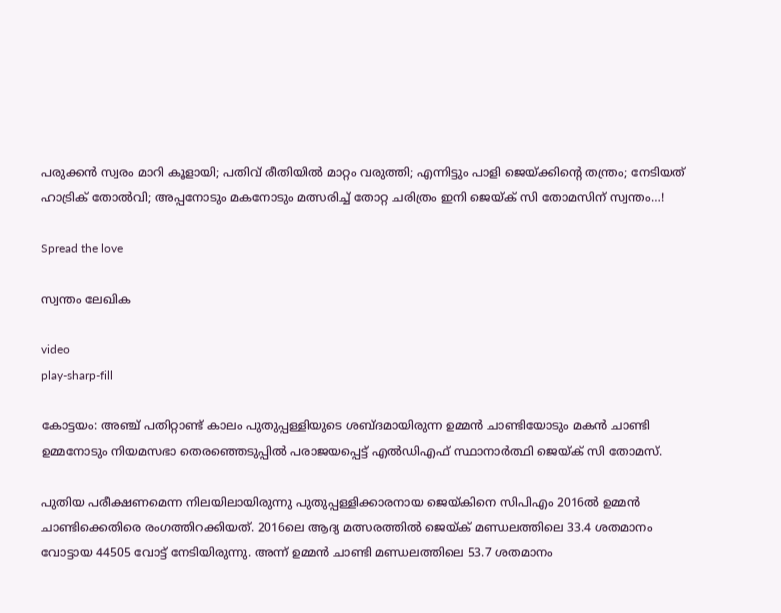പരുക്കൻ സ്വരം മാറി കൂളായി; പതിവ് രീതിയില്‍ മാറ്റം വരുത്തി; എന്നിട്ടും പാളി ജെയ്ക്കിന്‍റെ തന്ത്രം; നേടിയത് ഹാട്രിക് തോല്‍വി; അപ്പനോടും മകനോടും മത്സരിച്ച് തോറ്റ ചരിത്രം ഇനി ജെയ്ക് സി തോമസിന് സ്വന്തം…!

Spread the love

സ്വന്തം ലേഖിക

video
play-sharp-fill

കോട്ടയം: അഞ്ച് പതിറ്റാണ്ട് കാലം പുതുപ്പള്ളിയുടെ ശബ്ദമായിരുന്ന ഉമ്മന്‍ ചാണ്ടിയോടും മകന്‍ ചാണ്ടി ഉമ്മനോടും നിയമസഭാ തെരഞ്ഞെടുപ്പില്‍ പരാജയപ്പെട്ട് എല്‍ഡിഎഫ് സ്ഥാനാര്‍ത്ഥി ജെയ്ക് സി തോമസ്.

പുതിയ പരീക്ഷണമെന്ന നിലയിലായിരുന്നു പുതുപ്പള്ളിക്കാരനായ ജെയ്കിനെ സിപിഎം 2016ല്‍ ഉമ്മന്‍ ചാണ്ടിക്കെതിരെ രംഗത്തിറക്കിയത്. 2016ലെ ആദ്യ മത്സരത്തില്‍ ജെയ്ക് മണ്ഡലത്തിലെ 33.4 ശതമാനം വോട്ടായ 44505 വോട്ട് നേടിയിരുന്നു. അന്ന് ഉമ്മന്‍ ചാണ്ടി മണ്ഡലത്തിലെ 53.7 ശതമാനം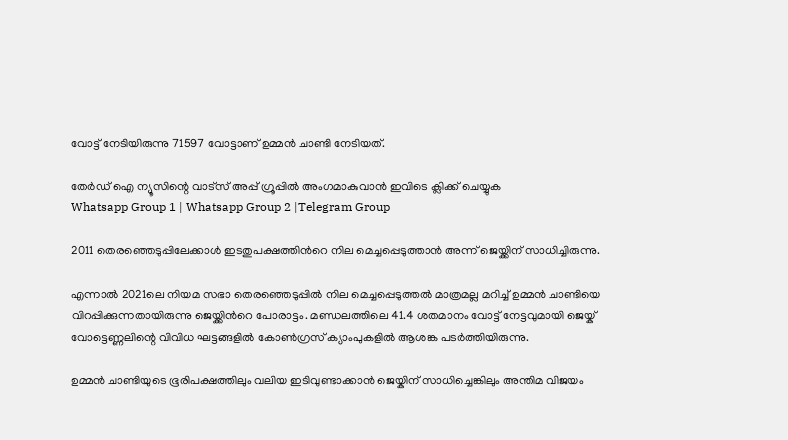വോട്ട് നേടിയിരുന്നു 71597 വോട്ടാണ് ഉമ്മന്‍ ചാണ്ടി നേടിയത്.

തേർഡ് ഐ ന്യൂസിന്റെ വാട്സ് അപ്പ് ഗ്രൂപ്പിൽ അംഗമാകുവാൻ ഇവിടെ ക്ലിക്ക് ചെയ്യുക
Whatsapp Group 1 | Whatsapp Group 2 |Telegram Group

2011 തെരഞ്ഞെടുപ്പിലേക്കാള്‍ ഇടതുപക്ഷത്തിന്‍റെ നില മെച്ചപ്പെടുത്താന്‍ അന്ന് ജെയ്ക്കിന് സാധിച്ചിരുന്നു.

എന്നാല്‍ 2021ലെ നിയമ സഭാ തെരഞ്ഞെടുപ്പില്‍ നില മെച്ചപ്പെടുത്തല്‍ മാത്രമല്ല മറിച്ച്‌ ഉമ്മന്‍ ചാണ്ടിയെ വിറപ്പിക്കുന്നതായിരുന്നു ജെയ്ക്കിന്‍റെ പോരാട്ടം. മണ്ഡലത്തിലെ 41.4 ശതമാനം വോട്ട് നേട്ടവുമായി ജെയ്ക് വോട്ടെണ്ണലിന്റെ വിവിധ ഘട്ടങ്ങളില്‍ കോണ്‍ഗ്രസ് ക്യാംപുകളില്‍ ആശങ്ക പടര്‍ത്തിയിരുന്നു.

ഉമ്മന്‍ ചാണ്ടിയുടെ ഭൂരിപക്ഷത്തിലും വലിയ ഇടിവുണ്ടാക്കാന്‍ ജെയ്കിന് സാധിച്ചെങ്കിലും അന്തിമ വിജയം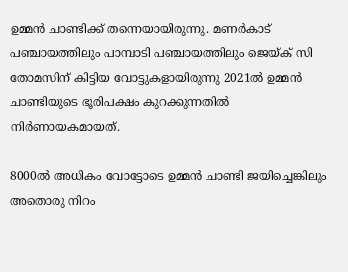ഉമ്മന്‍ ചാണ്ടിക്ക് തന്നെയായിരുന്നു. മണര്‍കാട് പഞ്ചായത്തിലും പാമ്പാടി പഞ്ചായത്തിലും ജെയ്ക് സി തോമസിന് കിട്ടിയ വോട്ടുകളായിരുന്നു 2021ല്‍ ഉമ്മന്‍ ചാണ്ടിയുടെ ഭൂരിപക്ഷം കുറക്കുന്നതില്‍ നിര്‍ണായകമായത്.

8000ല്‍ അധികം വോട്ടോടെ ഉമ്മന്‍ ചാണ്ടി ജയിച്ചെങ്കിലും അതൊരു നിറം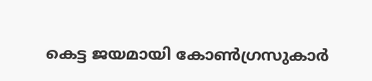കെട്ട ജയമായി കോണ്‍ഗ്രസുകാര്‍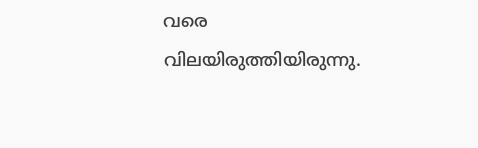വരെ വിലയിരുത്തിയിരുന്നു.